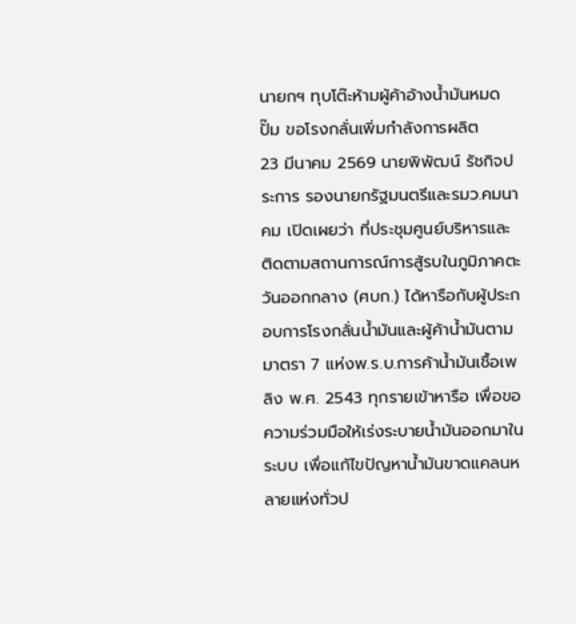นายกฯ ทุบโต๊ะห้ามผู้ค้าอ้างน้ำมันหมดปั๊ม ขอโรงกลั่นเพิ่มกำลังการผลิต
23 มีนาคม 2569 นายพิพัฒน์ รัชกิจประการ รองนายกรัฐมนตรีและรมว.คมนาคม เปิดเผยว่า ที่ประชุมศูนย์บริหารและติดตามสถานการณ์การสู้รบในภูมิภาคตะวันออกกลาง (ศบก.) ได้หารือกับผู้ประกอบการโรงกลั่นน้ำมันและผู้ค้าน้ำมันตามมาตรา 7 แห่งพ.ร.บ.การค้าน้ำมันเชื้อเพลิง พ.ศ. 2543 ทุกรายเข้าหารือ เพื่อขอความร่วมมือให้เร่งระบายน้ำมันออกมาในระบบ เพื่อแก้ไขปัญหาน้ำมันขาดแคลนหลายแห่งทั่วป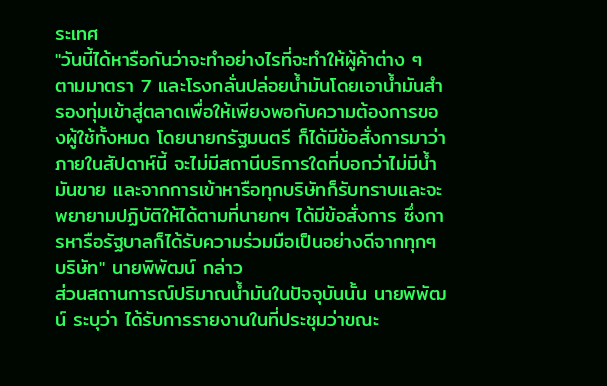ระเทศ
"วันนี้ได้หารือกันว่าจะทำอย่างไรที่จะทำให้ผู้ค้าต่าง ๆ ตามมาตรา 7 และโรงกลั่นปล่อยน้ำมันโดยเอาน้ำมันสำรองทุ่มเข้าสู่ตลาดเพื่อให้เพียงพอกับความต้องการของผู้ใช้ทั้งหมด โดยนายกรัฐมนตรี ก็ได้มีข้อสั่งการมาว่า ภายในสัปดาห์นี้ จะไม่มีสถานีบริการใดที่บอกว่าไม่มีน้ำมันขาย และจากการเข้าหารือทุกบริษัทก็รับทราบและจะพยายามปฏิบัติให้ได้ตามที่นายกฯ ได้มีข้อสั่งการ ซึ่งการหารือรัฐบาลก็ได้รับความร่วมมือเป็นอย่างดีจากทุกๆ บริษัท" นายพิพัฒน์ กล่าว
ส่วนสถานการณ์ปริมาณน้ำมันในปัจจุบันนั้น นายพิพัฒน์ ระบุว่า ได้รับการรายงานในที่ประชุมว่าขณะ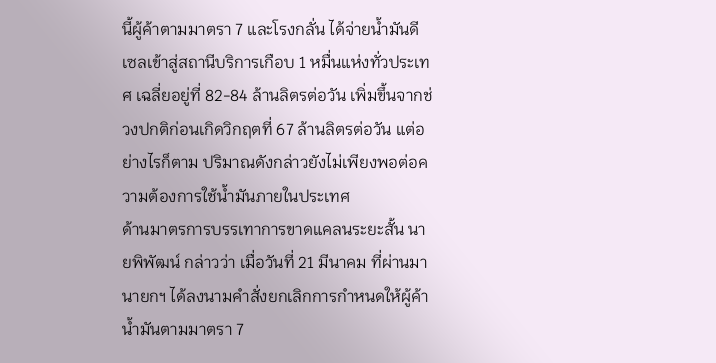นี้ผู้ค้าตามมาตรา 7 และโรงกลั่น ได้จ่ายน้ำมันดีเซลเข้าสู่สถานีบริการเกือบ 1 หมื่นแห่งทั่วประเทศ เฉลี่ยอยู่ที่ 82-84 ล้านลิตรต่อวัน เพิ่มขึ้นจากช่วงปกติก่อนเกิดวิกฤตที่ 67 ล้านลิตรต่อวัน แต่อย่างไรก็ตาม ปริมาณดังกล่าวยังไม่เพียงพอต่อความต้องการใช้น้ำมันภายในประเทศ
ด้านมาตรการบรรเทาการขาดแคลนระยะสั้น นายพิพัฒน์ กล่าวว่า เมื่อวันที่ 21 มีนาคม ที่ผ่านมา นายกฯ ได้ลงนามคำสั่งยกเลิกการกำหนดให้ผู้ค้าน้ำมันตามมาตรา 7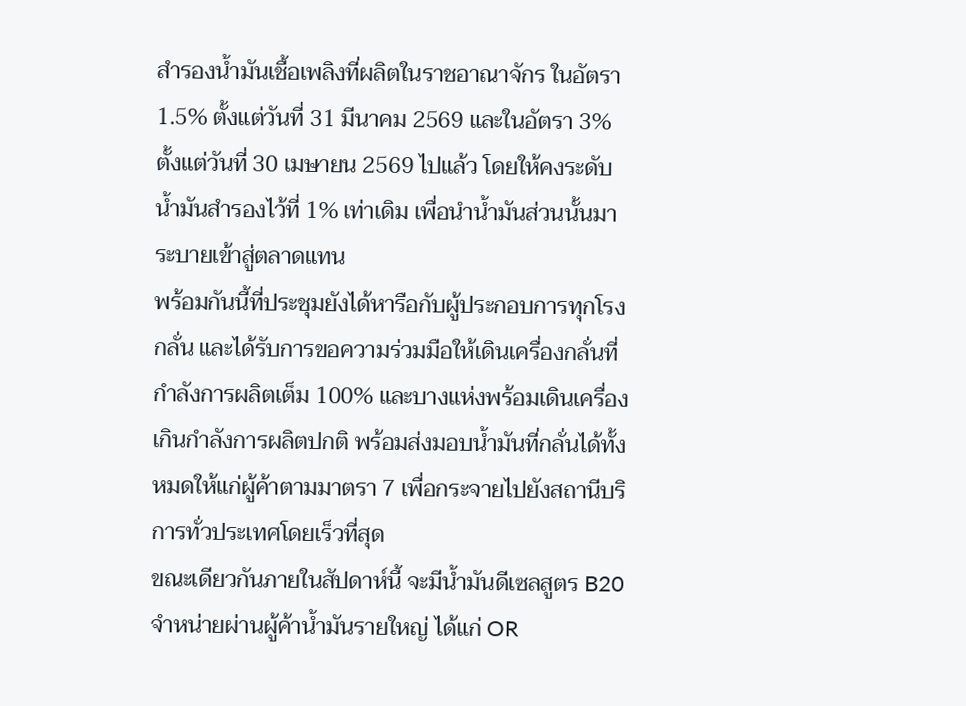สำรองน้ำมันเชื้อเพลิงที่ผลิตในราชอาณาจักร ในอัตรา 1.5% ตั้งแต่วันที่ 31 มีนาคม 2569 และในอัตรา 3% ตั้งแต่วันที่ 30 เมษายน 2569 ไปแล้ว โดยให้คงระดับน้ำมันสำรองไว้ที่ 1% เท่าเดิม เพื่อนำน้ำมันส่วนนั้นมาระบายเข้าสู่ตลาดแทน
พร้อมกันนี้ที่ประชุมยังได้หารือกับผู้ประกอบการทุกโรงกลั่น และได้รับการขอความร่วมมือให้เดินเครื่องกลั่นที่กำลังการผลิตเต็ม 100% และบางแห่งพร้อมเดินเครื่องเกินกำลังการผลิตปกติ พร้อมส่งมอบน้ำมันที่กลั่นได้ทั้งหมดให้แก่ผู้ค้าตามมาตรา 7 เพื่อกระจายไปยังสถานีบริการทั่วประเทศโดยเร็วที่สุด
ขณะเดียวกันภายในสัปดาห์นี้ จะมีน้ำมันดีเซลสูตร B20 จำหน่ายผ่านผู้ค้าน้ำมันรายใหญ่ ได้แก่ OR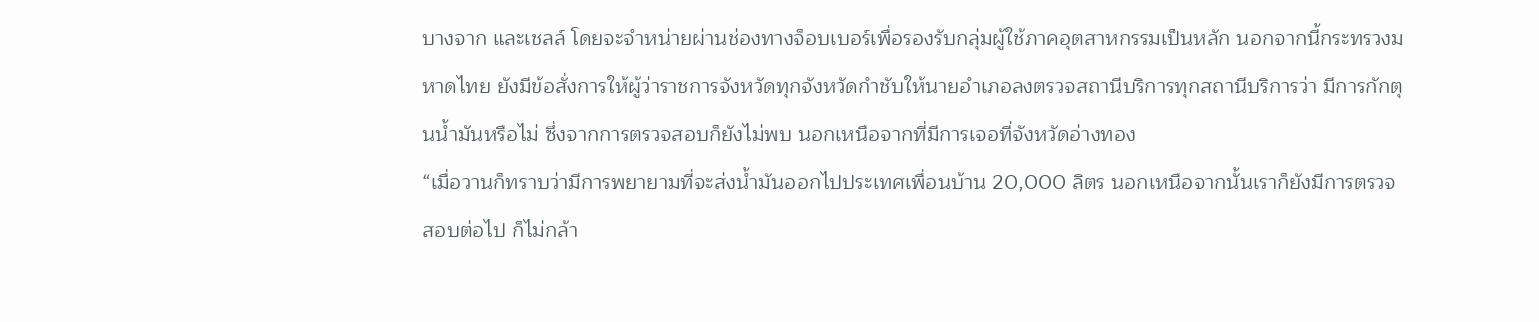บางจาก และเชลล์ โดยจะจำหน่ายผ่านช่องทางจ็อบเบอร์เพื่อรองรับกลุ่มผู้ใช้ภาคอุตสาหกรรมเป็นหลัก นอกจากนี้กระทรวงมหาดไทย ยังมีข้อสั่งการให้ผู้ว่าราชการจังหวัดทุกจังหวัดกำชับให้นายอำเภอลงตรวจสถานีบริการทุกสถานีบริการว่า มีการกักตุนน้ำมันหรือไม่ ซึ่งจากการตรวจสอบก็ยังไม่พบ นอกเหนือจากที่มีการเจอที่จังหวัดอ่างทอง
“เมื่อวานก็ทราบว่ามีการพยายามที่จะส่งน้ำมันออกไปประเทศเพื่อนบ้าน 20,000 ลิตร นอกเหนือจากนั้นเราก็ยังมีการตรวจสอบต่อไป ก็ไม่กล้า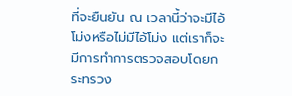ที่จะยืนยัน ณ เวลานี้ว่าจะมีไอ้โม่งหรือไม่มีไอ้โม่ง แต่เราก็จะมีการทำการตรวจสอบโดยกระทรวง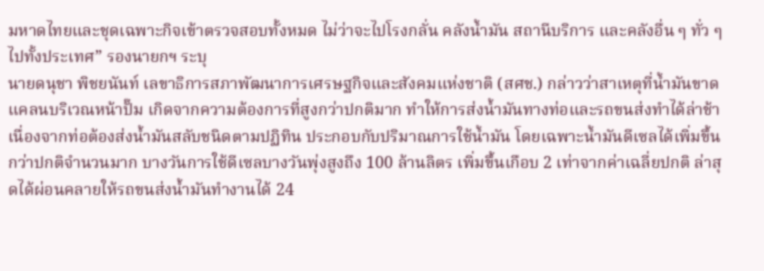มหาดไทยและชุดเฉพาะกิจเข้าตรวจสอบทั้งหมด ไม่ว่าจะไปโรงกลั่น คลังน้ำมัน สถานีบริการ และคลังอื่น ๆ ทั่ว ๆ ไปทั้งประเทศ” รองนายกฯ ระบุ
นายดนุชา พิชยนันท์ เลขาธิการสภาพัฒนาการเศรษฐกิจและสังคมแห่งชาติ (สศช.) กล่าวว่าสาเหตุที่น้ำมันขาดแคลนบริเวณหน้าปั๊ม เกิดจากความต้องการที่สูงกว่าปกติมาก ทำให้การส่งน้ำมันทางท่อและรถขนส่งทำได้ล่าช้า เนื่องจากท่อต้องส่งน้ำมันสลับชนิดตามปฏิทิน ประกอบกับปริมาณการใช้น้ำมัน โดยเฉพาะน้ำมันดีเซลได้เพิ่มขึ้นกว่าปกติจำนวนมาก บางวันการใช้ดีเซลบางวันพุ่งสูงถึง 100 ล้านลิตร เพิ่มขึ้นเกือบ 2 เท่าจากค่าเฉลี่ยปกติ ล่าสุดได้ผ่อนคลายให้รถขนส่งน้ำมันทำงานได้ 24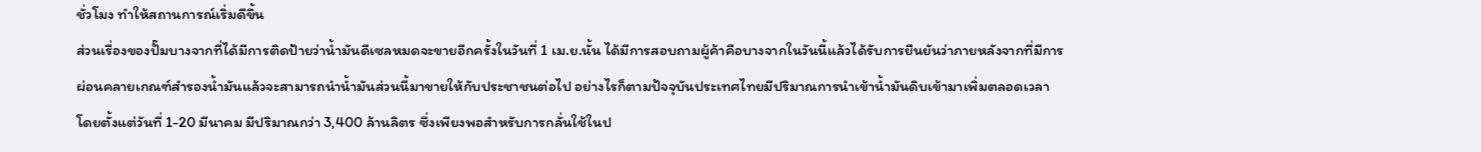ชั่วโมง ทำให้สถานการณ์เริ่มดีขึ้น
ส่วนเรื่องของปั๊มบางจากที่ได้มีการติดป้ายว่าน้ำมันดีเซลหมดจะขายอีกครั้งในวันที่ 1 เม.ย.นั้น ได้มีการสอบถามผู้ค้าคือบางจากในวันนี้แล้วได้รับการยืนยันว่าภายหลังจากที่มีการผ่อนคลายเกณฑ์สำรองน้ำมันแล้วจะสามารถนำน้ำมันส่วนนี้มาขายให้กับประชาชนต่อไป อย่างไรก็ตามปัจจุบันประเทศไทยมีปริมาณการนำเข้าน้ำมันดิบเข้ามาเพิ่มตลอดเวลา โดยตั้งแต่วันที่ 1-20 มีนาคม มีปริมาณกว่า 3,400 ล้านลิตร ซึ่งเพียงพอสำหรับการกลั่นใช้ในป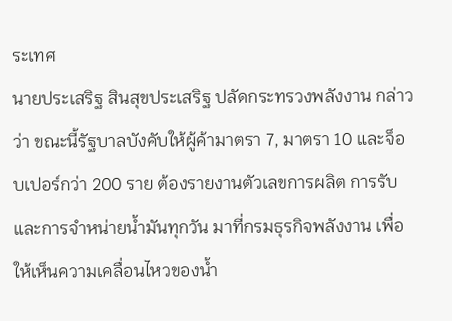ระเทศ
นายประเสริฐ สินสุขประเสริฐ ปลัดกระทรวงพลังงาน กล่าวว่า ขณะนี้รัฐบาลบังคับให้ผู้ค้ามาตรา 7, มาตรา 10 และจ็อบเปอร์กว่า 200 ราย ต้องรายงานตัวเลขการผลิต การรับ และการจำหน่ายน้ำมันทุกวัน มาที่กรมธุรกิจพลังงาน เพื่อให้เห็นความเคลื่อนไหวของน้ำ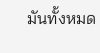มันทั้งหมด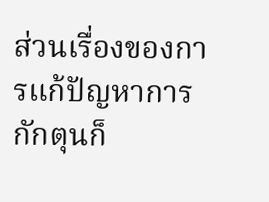ส่วนเรื่องของการแก้ปัญหาการกักตุนก็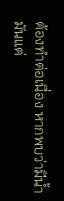ต้องทำต่อเนื่อง หากพบว่ามีน้ำมันแต่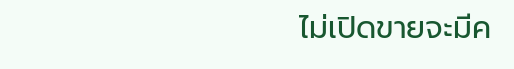ไม่เปิดขายจะมีค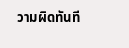วามผิดทันที